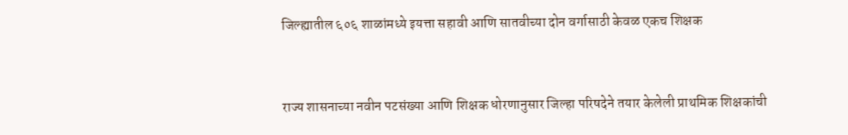जिल्ह्यातील ६०६ शाळांमध्ये इयत्ता सहावी आणि सातवीच्या दोन वर्गासाठी केवळ एकच शिक्षक


राज्य शासनाच्या नवीन पटसंख्या आणि शिक्षक धोरणानुसार जिल्हा परिषदेने तयार केलेली प्राथमिक शिक्षकांची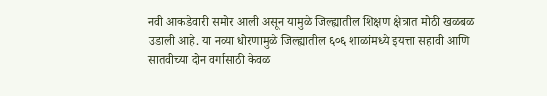नवी आकडेवारी समोर आली असून यामुळे जिल्ह्यातील शिक्षण क्षेत्रात मोठी खळबळ उडाली आहे. या नव्या धोरणामुळे जिल्ह्यातील ६०६ शाळांमध्ये इयत्ता सहावी आणि सातवीच्या दोन वर्गासाठी केवळ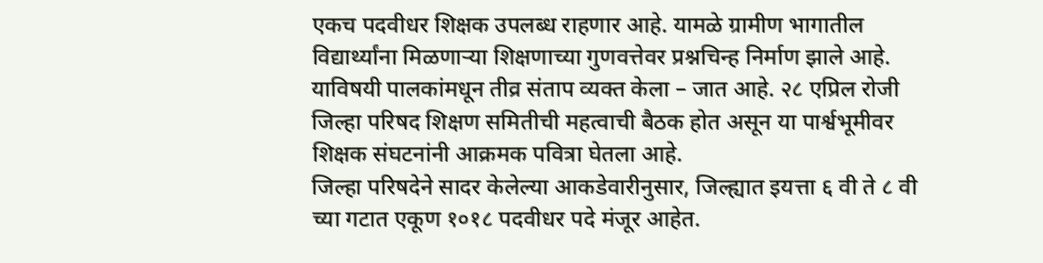एकच पदवीधर शिक्षक उपलब्ध राहणार आहे. यामळे ग्रामीण भागातील विद्यार्थ्यांना मिळणार्‍या शिक्षणाच्या गुणवत्तेवर प्रश्नचिन्ह निर्माण झाले आहे. याविषयी पालकांमधून तीव्र संताप व्यक्त केला – जात आहे. २८ एप्रिल रोजी जिल्हा परिषद शिक्षण समितीची महत्वाची बैठक होत असून या पार्श्वभूमीवर शिक्षक संघटनांनी आक्रमक पवित्रा घेतला आहे.
जिल्हा परिषदेने सादर केलेल्या आकडेवारीनुसार, जिल्ह्यात इयत्ता ६ वी ते ८ वी च्या गटात एकूण १०१८ पदवीधर पदे मंजूर आहेत.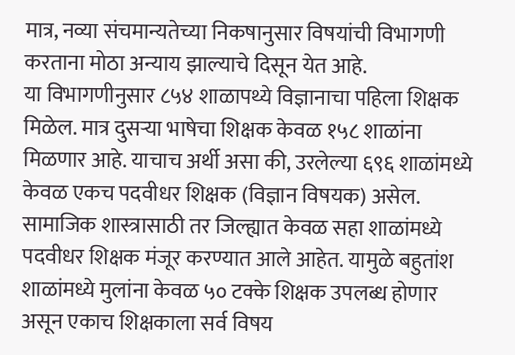मात्र, नव्या संचमान्यतेच्या निकषानुसार विषयांची विभागणी करताना मोठा अन्याय झाल्याचे दिसून येत आहे.
या विभागणीनुसार ८५४ शाळापथ्ये विज्ञानाचा पहिला शिक्षक मिळेल. मात्र दुसर्‍या भाषेचा शिक्षक केवळ १५८ शाळांना मिळणार आहे. याचाच अर्थी असा की, उरलेल्या ६९६ शाळांमध्ये केवळ एकच पदवीधर शिक्षक (विज्ञान विषयक) असेल. सामाजिक शास्त्रासाठी तर जिल्ह्यात केवळ सहा शाळांमध्ये पदवीधर शिक्षक मंजूर करण्यात आले आहेत. यामुळे बहुतांश शाळांमध्ये मुलांना केवळ ५० टक्के शिक्षक उपलब्ध होणार असून एकाच शिक्षकाला सर्व विषय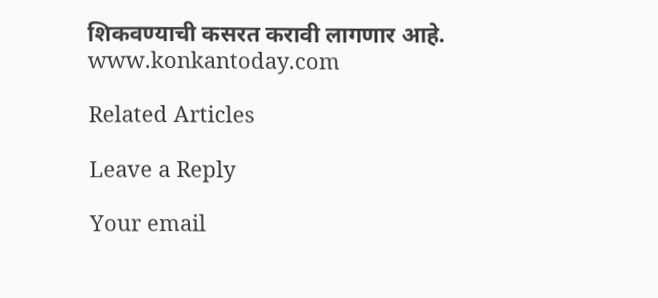शिकवण्याची कसरत करावी लागणार आहे.
www.konkantoday.com

Related Articles

Leave a Reply

Your email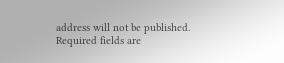address will not be published. Required fields are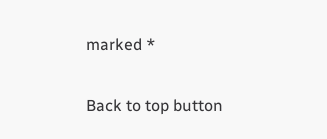marked *

Back to top button